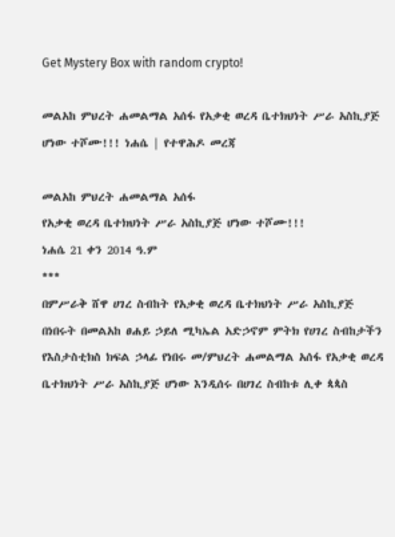Get Mystery Box with random crypto!

መልአከ ምህረት ሐመልማል አሰፋ የአቃቂ ወረዳ ቤተክህነት ሥራ አስኪያጅ ሆነው ተሾሙ!!! ነሐሴ | የተዋሕዶ መረጃ

መልአከ ምህረት ሐመልማል አሰፋ
የአቃቂ ወረዳ ቤተክህነት ሥራ አስኪያጅ ሆነው ተሾሙ!!!
ነሐሴ 21 ቀን 2014 ዓ.ም
***
በምሥራቅ ሸዋ ሀገረ ስብከት የአቃቂ ወረዳ ቤተክህነት ሥራ አስኪያጅ በነበሩት በመልአከ ፀሐይ ኃይለ ሚካኤል አድኃኖም ምትክ የሀገረ ስብከታችን የእስታስቲክስ ክፍል ኃላፊ የነበሩ መ/ምህረት ሐመልማል አሰፋ የአቃቂ ወረዳ ቤተክህነት ሥራ አስኪያጅ ሆነው እንዲሰሩ በሀገረ ስብከቱ ሊቀ ጳጳስ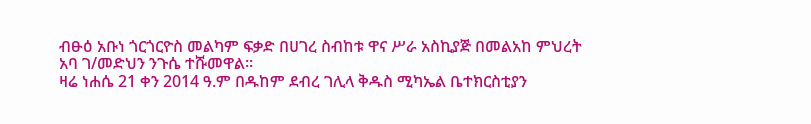ብፁዕ አቡነ ጎርጎርዮስ መልካም ፍቃድ በሀገረ ስብከቱ ዋና ሥራ አስኪያጅ በመልአከ ምህረት አባ ገ/መድህን ንጉሴ ተሹመዋል።
ዛሬ ነሐሴ 21 ቀን 2014 ዓ.ም በዱከም ደብረ ገሊላ ቅዱስ ሚካኤል ቤተክርስቲያን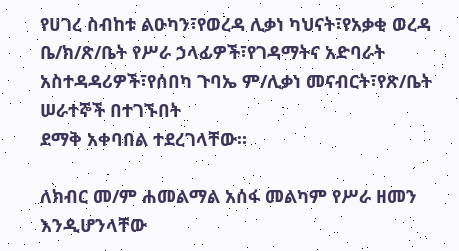የሀገረ ስብከቱ ልዑካን፣የወረዳ ሊቃነ ካህናት፣የአቃቂ ወረዳ ቤ/ክ/ጽ/ቤት የሥራ ኃላፊዎች፣የገዳማትና አድባራት አስተዳዳሪዎች፣የሰበካ ጉባኤ ም/ሊቃነ መናብርት፣የጽ/ቤት ሠራተኞች በተገኙበት
ደማቅ አቀባበል ተደረገላቸው።

ለክብር መ/ም ሐመልማል አሰፋ መልካም የሥራ ዘመን እንዲሆንላቸው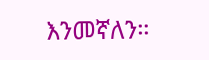እንመኛለን።